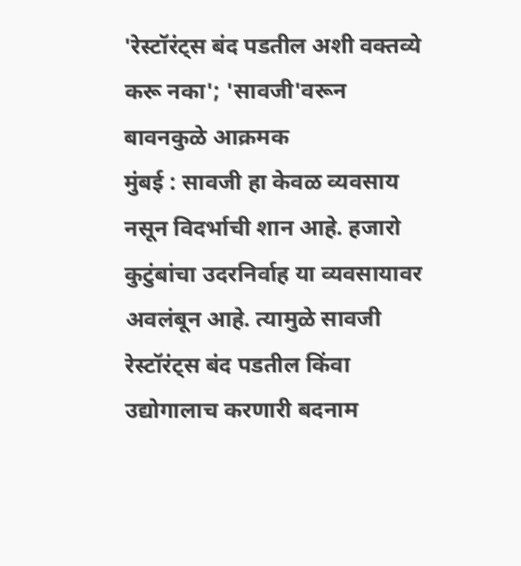'रेस्टॉरंट्स बंद पडतील अशी वक्तव्ये करू नका'; 'सावजी'वरून बावनकुळे आक्रमक
मुंबई : सावजी हा केवळ व्यवसाय नसून विदर्भाची शान आहे. हजारो कुटुंबांचा उदरनिर्वाह या व्यवसायावर अवलंबून आहे. त्यामुळे सावजी रेस्टॉरंट्स बंद पडतील किंवा उद्योगालाच करणारी बदनाम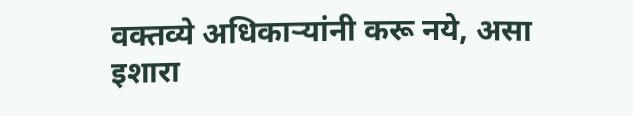वक्तव्ये अधिकाऱ्यांनी करू नये, असा इशारा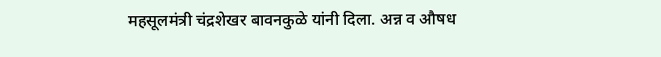महसूलमंत्री चंद्रशेखर बावनकुळे यांनी दिला. अन्न व औषध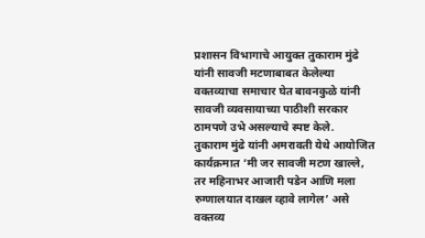प्रशासन विभागाचे आयुक्त तुकाराम मुंढे यांनी सावजी मटणाबाबत केलेल्या वक्तव्याचा समाचार घेत बावनकुळे यांनी सावजी व्यवसायाच्या पाठीशी सरकार ठामपणे उभे असल्याचे स्पष्ट केले.
तुकाराम मुंढे यांनी अमरावती येथे आयोजित कार्यक्रमात ‘मी जर सावजी मटण खाल्ले, तर महिनाभर आजारी पडेन आणि मला रुग्णालयात दाखल व्हावे लागेल’ असे वक्तव्य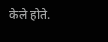केले होते.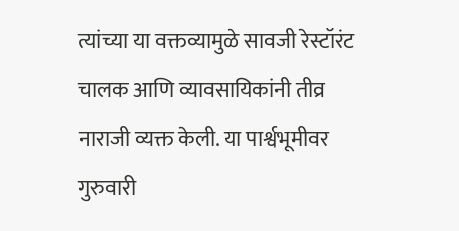त्यांच्या या वक्तव्यामुळे सावजी रेस्टॉरंट चालक आणि व्यावसायिकांनी तीव्र नाराजी व्यक्त केली. या पार्श्वभूमीवर गुरुवारी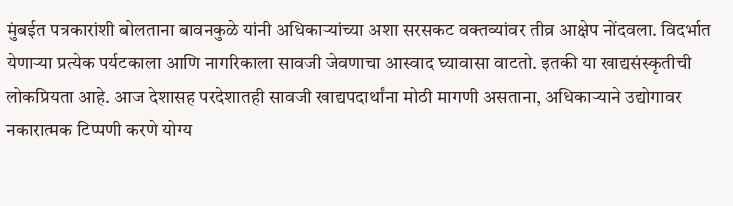मुंबईत पत्रकारांशी बोलताना बावनकुळे यांनी अधिकाऱ्यांच्या अशा सरसकट वक्तव्यांवर तीव्र आक्षेप नोंदवला. विदर्भात येणाऱ्या प्रत्येक पर्यटकाला आणि नागरिकाला सावजी जेवणाचा आस्वाद घ्यावासा वाटतो. इतकी या खाद्यसंस्कृतीची लोकप्रियता आहे. आज देशासह परदेशातही सावजी खाद्यपदार्थांना मोठी मागणी असताना, अधिकाऱ्याने उद्योगावर नकारात्मक टिप्पणी करणे योग्य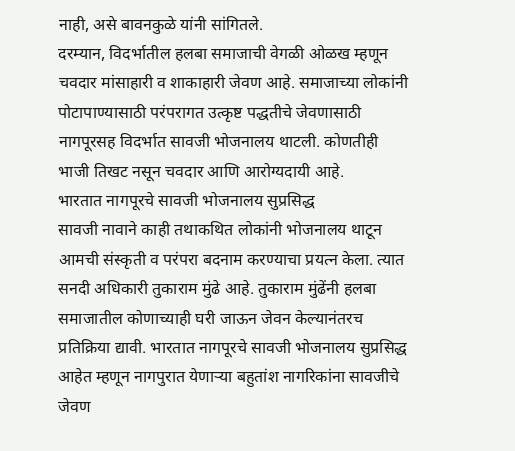नाही, असे बावनकुळे यांनी सांगितले.
दरम्यान, विदर्भातील हलबा समाजाची वेगळी ओळख म्हणून चवदार मांसाहारी व शाकाहारी जेवण आहे. समाजाच्या लोकांनी पोटापाण्यासाठी परंपरागत उत्कृष्ट पद्धतीचे जेवणासाठी नागपूरसह विदर्भात सावजी भोजनालय थाटली. कोणतीही भाजी तिखट नसून चवदार आणि आरोग्यदायी आहे.
भारतात नागपूरचे सावजी भोजनालय सुप्रसिद्ध
सावजी नावाने काही तथाकथित लोकांनी भोजनालय थाटून आमची संस्कृती व परंपरा बदनाम करण्याचा प्रयत्न केला. त्यात सनदी अधिकारी तुकाराम मुंढे आहे. तुकाराम मुंढेंनी हलबा समाजातील कोणाच्याही घरी जाऊन जेवन केल्यानंतरच प्रतिक्रिया द्यावी. भारतात नागपूरचे सावजी भोजनालय सुप्रसिद्ध आहेत म्हणून नागपुरात येणाऱ्या बहुतांश नागरिकांना सावजीचे जेवण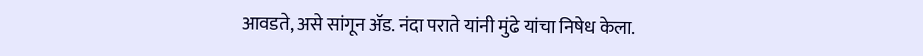आवडते, असे सांगून ॲड. नंदा पराते यांनी मुंढे यांचा निषेध केला.